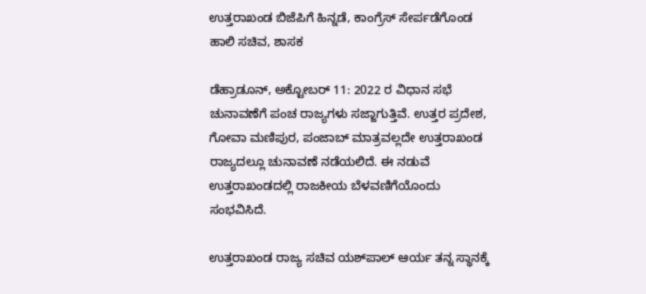ಉತ್ತರಾಖಂಡ ಬಿಜೆಪಿಗೆ ಹಿನ್ನಡೆ, ಕಾಂಗ್ರೆಸ್‌ ಸೇರ್ಪಡೆಗೊಂಡ ಹಾಲಿ ಸಚಿವ, ಶಾಸಕ

ಡೆಹ್ರಾಡೂನ್‌, ಅಕ್ಟೋಬರ್‌ 11: 2022 ರ ವಿಧಾನ ಸಭೆ ಚುನಾವಣೆಗೆ ಪಂಚ ರಾಜ್ಯಗಳು ಸಜ್ಜಾಗುತ್ತಿವೆ. ಉತ್ತರ ಪ್ರದೇಶ, ಗೋವಾ ಮಣಿಪುರ, ಪಂಜಾಬ್‌ ಮಾತ್ರವಲ್ಲದೇ ಉತ್ತರಾಖಂಡ ರಾಜ್ಯದಲ್ಲೂ ಚುನಾವಣೆ ನಡೆಯಲಿದೆ. ಈ ನಡುವೆ ಉತ್ತರಾಖಂಡದಲ್ಲಿ ರಾಜಕೀಯ ಬೆಳವಣಿಗೆಯೊಂದು ಸಂಭವಿಸಿದೆ.

ಉತ್ತರಾಖಂಡ ರಾಜ್ಯ ಸಚಿವ ಯಶ್‌ಪಾಲ್‌ ಆರ್ಯ ತನ್ನ ಸ್ಥಾನಕ್ಕೆ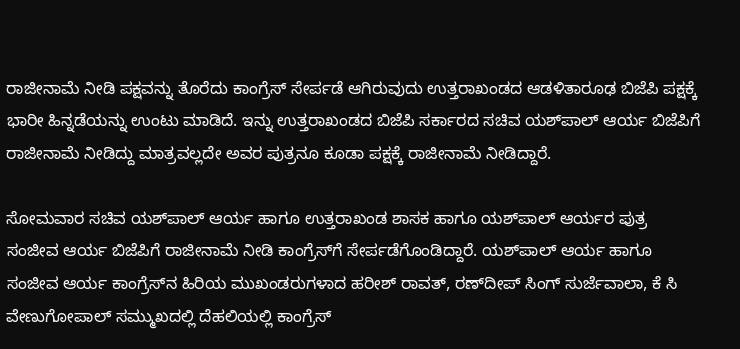ರಾಜೀನಾಮೆ ನೀಡಿ ಪಕ್ಷವನ್ನು ತೊರೆದು ಕಾಂಗ್ರೆಸ್‌ ಸೇರ್ಪಡೆ ಆಗಿರುವುದು ಉತ್ತರಾಖಂಡದ ಆಡಳಿತಾರೂಢ ಬಿಜೆಪಿ ಪಕ್ಷಕ್ಕೆ ಭಾರೀ ಹಿನ್ನಡೆಯನ್ನು ಉಂಟು ಮಾಡಿದೆ. ಇನ್ನು ಉತ್ತರಾಖಂಡದ ಬಿಜೆಪಿ ಸರ್ಕಾರದ ಸಚಿವ ಯಶ್‌ಪಾಲ್‌ ಆರ್ಯ ಬಿಜೆಪಿಗೆ ರಾಜೀನಾಮೆ ನೀಡಿದ್ದು ಮಾತ್ರವಲ್ಲದೇ ಅವರ ಪುತ್ರನೂ ಕೂಡಾ ಪಕ್ಷಕ್ಕೆ ರಾಜೀನಾಮೆ ನೀಡಿದ್ದಾರೆ.

ಸೋಮವಾರ ಸಚಿವ ಯಶ್‌ಪಾಲ್‌ ಆರ್ಯ ಹಾಗೂ ಉತ್ತರಾಖಂಡ ಶಾಸಕ ಹಾಗೂ ಯಶ್‌ಪಾಲ್‌ ಆರ್ಯರ ಪುತ್ರ ಸಂಜೀವ ಆರ್ಯ ಬಿಜೆಪಿಗೆ ರಾಜೀನಾಮೆ ನೀಡಿ ಕಾಂಗ್ರೆಸ್‌ಗೆ ಸೇರ್ಪಡೆಗೊಂಡಿದ್ದಾರೆ. ಯಶ್‌ಪಾಲ್‌ ಆರ್ಯ ಹಾಗೂ ಸಂಜೀವ ಆರ್ಯ ಕಾಂಗ್ರೆಸ್‌ನ ಹಿರಿಯ ಮುಖಂಡರುಗಳಾದ ಹರೀಶ್‌ ರಾವತ್‌, ರಣ್‌ದೀಪ್‌ ಸಿಂಗ್‌ ಸುರ್ಜೆವಾಲಾ, ಕೆ ಸಿ ವೇಣುಗೋಪಾಲ್‌ ಸಮ್ಮುಖದಲ್ಲಿ ದೆಹಲಿಯಲ್ಲಿ ಕಾಂಗ್ರೆಸ್‌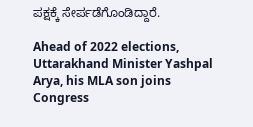ಪಕ್ಷಕ್ಕೆ ಸೇರ್ಪಡೆಗೊಂಡಿದ್ದಾರೆ.

Ahead of 2022 elections, Uttarakhand Minister Yashpal Arya, his MLA son joins Congress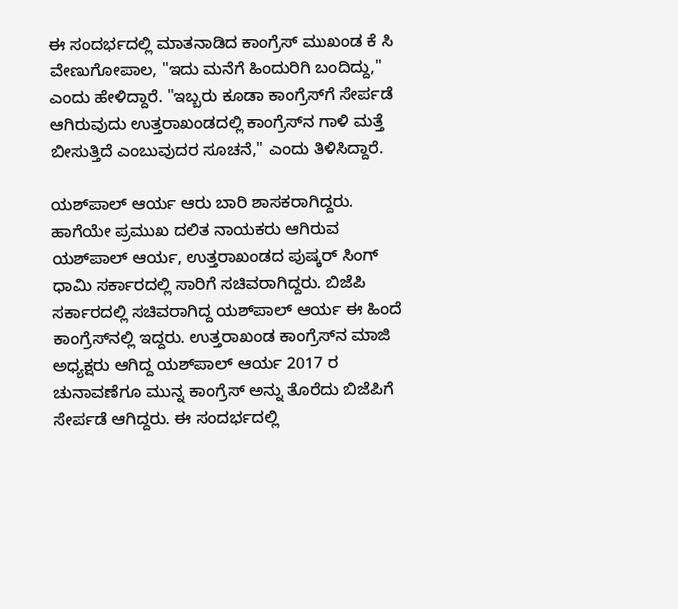ಈ ಸಂದರ್ಭದಲ್ಲಿ ಮಾತನಾಡಿದ ಕಾಂಗ್ರೆಸ್‌ ಮುಖಂಡ ಕೆ ಸಿ ವೇಣುಗೋಪಾಲ, "ಇದು ಮನೆಗೆ ಹಿಂದುರಿಗಿ ಬಂದಿದ್ದು," ಎಂದು ಹೇಳಿದ್ದಾರೆ. "ಇಬ್ಬರು ಕೂಡಾ ಕಾಂಗ್ರೆಸ್‌ಗೆ ಸೇರ್ಪಡೆ ಆಗಿರುವುದು ಉತ್ತರಾಖಂಡದಲ್ಲಿ ಕಾಂಗ್ರೆಸ್‌ನ ಗಾಳಿ ಮತ್ತೆ ಬೀಸುತ್ತಿದೆ ಎಂಬುವುದರ ಸೂಚನೆ," ಎಂದು ತಿಳಿಸಿದ್ದಾರೆ.

ಯಶ್‌ಪಾಲ್‌ ಆರ್ಯ ಆರು ಬಾರಿ ಶಾಸಕರಾಗಿದ್ದರು. ಹಾಗೆಯೇ ಪ್ರಮುಖ ದಲಿತ ನಾಯಕರು ಆಗಿರುವ ಯಶ್‌ಪಾಲ್‌ ಆರ್ಯ, ಉತ್ತರಾಖಂಡದ ಪುಷ್ಕರ್‌ ಸಿಂಗ್‌ ಧಾಮಿ ಸರ್ಕಾರದಲ್ಲಿ ಸಾರಿಗೆ ಸಚಿವರಾಗಿದ್ದರು. ಬಿಜೆಪಿ ಸರ್ಕಾರದಲ್ಲಿ ಸಚಿವರಾಗಿದ್ದ ಯಶ್‌ಪಾಲ್‌ ಆರ್ಯ ಈ ಹಿಂದೆ ಕಾಂಗ್ರೆಸ್‌ನಲ್ಲಿ ಇದ್ದರು. ಉತ್ತರಾಖಂಡ ಕಾಂಗ್ರೆಸ್‌ನ ಮಾಜಿ ಅಧ್ಯಕ್ಷರು ಆಗಿದ್ದ ಯಶ್‌ಪಾಲ್‌ ಆರ್ಯ 2017 ರ ಚುನಾವಣೆಗೂ ಮುನ್ನ ಕಾಂಗ್ರೆಸ್‌ ಅನ್ನು ತೊರೆದು ಬಿಜೆಪಿಗೆ ಸೇರ್ಪಡೆ ಆಗಿದ್ದರು. ಈ ಸಂದರ್ಭದಲ್ಲಿ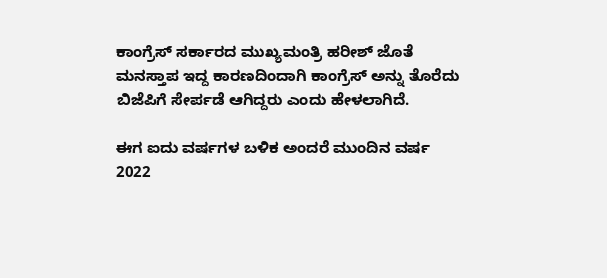ಕಾಂಗ್ರೆಸ್‌ ಸರ್ಕಾರದ ಮುಖ್ಯಮಂತ್ರಿ ಹರೀಶ್‌ ಜೊತೆ ಮನಸ್ತಾಪ ಇದ್ದ ಕಾರಣದಿಂದಾಗಿ ಕಾಂಗ್ರೆಸ್‌ ಅನ್ನು ತೊರೆದು ಬಿಜೆಪಿಗೆ ಸೇರ್ಪಡೆ ಆಗಿದ್ದರು ಎಂದು ಹೇಳಲಾಗಿದೆ.

ಈಗ ಐದು ವರ್ಷಗಳ ಬಳಿಕ ಅಂದರೆ ಮುಂದಿನ ವರ್ಷ 2022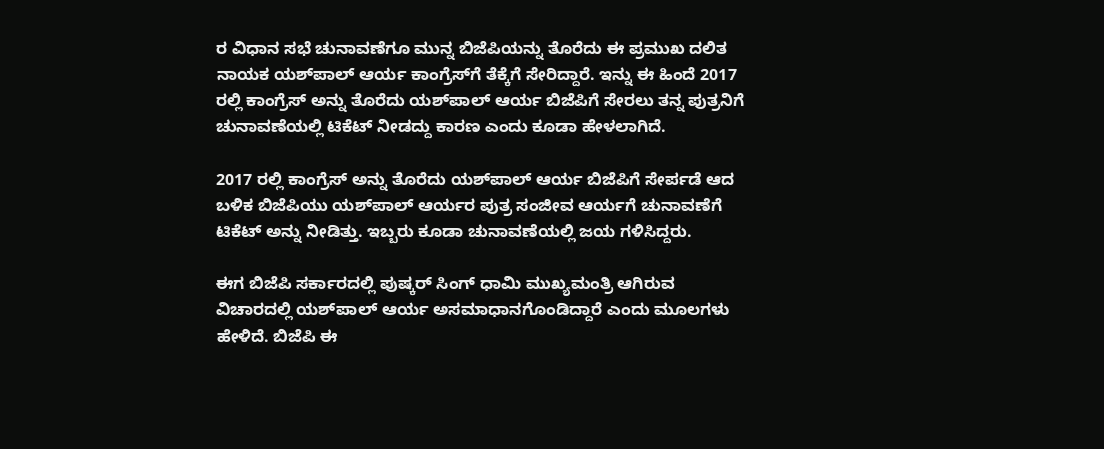ರ ವಿಧಾನ ಸಭೆ ಚುನಾವಣೆಗೂ ಮುನ್ನ ಬಿಜೆಪಿಯನ್ನು ತೊರೆದು ಈ ಪ್ರಮುಖ ದಲಿತ ನಾಯಕ ಯಶ್‌ಪಾಲ್‌ ಆರ್ಯ ಕಾಂಗ್ರೆಸ್‌ಗೆ ತೆಕ್ಕೆಗೆ ಸೇರಿದ್ದಾರೆ. ಇನ್ನು ಈ ಹಿಂದೆ 2017 ರಲ್ಲಿ ಕಾಂಗ್ರೆಸ್‌ ಅನ್ನು ತೊರೆದು ಯಶ್‌ಪಾಲ್‌ ಆರ್ಯ ಬಿಜೆಪಿಗೆ ಸೇರಲು ತನ್ನ ಪುತ್ರನಿಗೆ ಚುನಾವಣೆಯಲ್ಲಿ ಟಿಕೆಟ್‌ ನೀಡದ್ದು ಕಾರಣ ಎಂದು ಕೂಡಾ ಹೇಳಲಾಗಿದೆ.

2017 ರಲ್ಲಿ ಕಾಂಗ್ರೆಸ್‌ ಅನ್ನು ತೊರೆದು ಯಶ್‌ಪಾಲ್‌ ಆರ್ಯ ಬಿಜೆಪಿಗೆ ಸೇರ್ಪಡೆ ಆದ ಬಳಿಕ ಬಿಜೆಪಿಯು ಯಶ್‌ಪಾಲ್‌ ಆರ್ಯರ ಪುತ್ರ ಸಂಜೀವ ಆರ್ಯಗೆ ಚುನಾವಣೆಗೆ ಟಿಕೆಟ್‌ ಅನ್ನು ನೀಡಿತ್ತು. ಇಬ್ಬರು ಕೂಡಾ ಚುನಾವಣೆಯಲ್ಲಿ ಜಯ ಗಳಿಸಿದ್ದರು.

ಈಗ ಬಿಜೆಪಿ ಸರ್ಕಾರದಲ್ಲಿ ಪುಷ್ಕರ್‌ ಸಿಂಗ್‌ ಧಾಮಿ ಮುಖ್ಯಮಂತ್ರಿ ಆಗಿರುವ ವಿಚಾರದಲ್ಲಿ ಯಶ್‌ಪಾಲ್‌ ಆರ್ಯ ಅಸಮಾಧಾನಗೊಂಡಿದ್ದಾರೆ ಎಂದು ಮೂಲಗಳು ಹೇಳಿದೆ. ಬಿಜೆಪಿ ಈ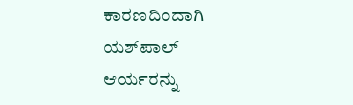ಕಾರಣದಿಂದಾಗಿ ಯಶ್‌ಪಾಲ್‌ ಆರ್ಯರನ್ನು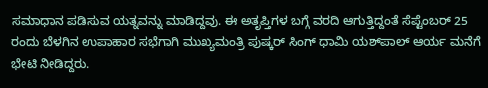ಸಮಾಧಾನ ಪಡಿಸುವ ಯತ್ನವನ್ನು ಮಾಡಿದ್ದವು. ಈ ಅತೃಪ್ತಿಗಳ ಬಗ್ಗೆ ವರದಿ ಆಗುತ್ತಿದ್ದಂತೆ ಸೆಪ್ಟೆಂಬರ್ 25 ರಂದು ಬೆಳಗಿನ ಉಪಾಹಾರ ಸಭೆಗಾಗಿ ಮುಖ್ಯಮಂತ್ರಿ ಪುಷ್ಕರ್‌ ಸಿಂಗ್‌ ಧಾಮಿ ಯಶ್‌ಪಾಲ್‌ ಆರ್ಯ ಮನೆಗೆ ಭೇಟಿ ನೀಡಿದ್ದರು.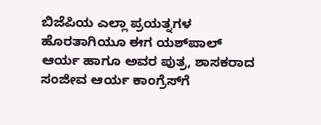ಬಿಜೆಪಿಯ ಎಲ್ಲಾ ಪ್ರಯತ್ನಗಳ ಹೊರತಾಗಿಯೂ ಈಗ ಯಶ್‌ಪಾಲ್‌ ಆರ್ಯ ಹಾಗೂ ಅವರ ಪುತ್ರ, ಶಾಸಕರಾದ ಸಂಜೀವ ಆರ್ಯ ಕಾಂಗ್ರೆಸ್‌ಗೆ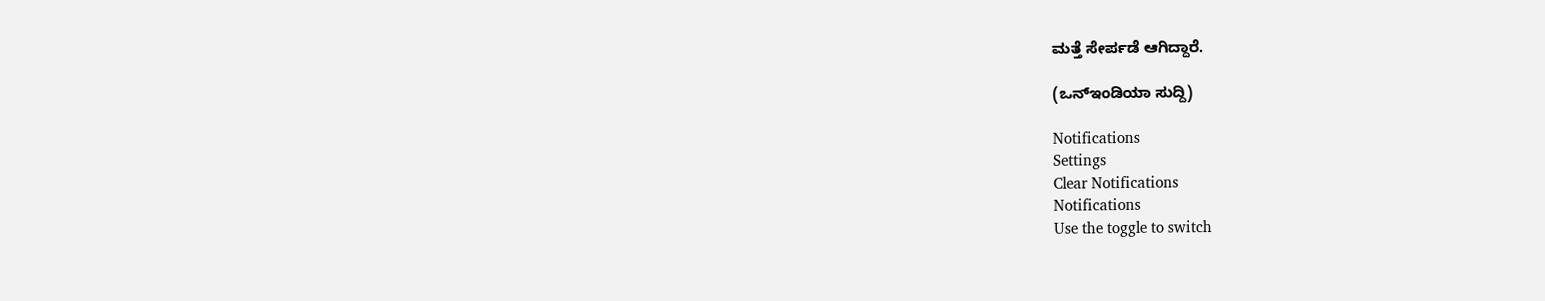ಮತ್ತೆ ಸೇರ್ಪಡೆ ಆಗಿದ್ದಾರೆ.

(ಒನ್‌ಇಂಡಿಯಾ ಸುದ್ದಿ)

Notifications
Settings
Clear Notifications
Notifications
Use the toggle to switch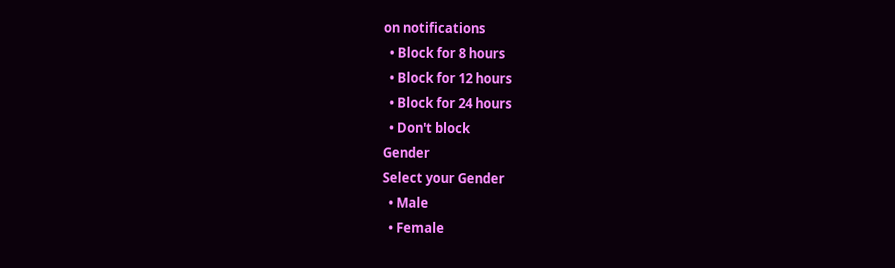on notifications
  • Block for 8 hours
  • Block for 12 hours
  • Block for 24 hours
  • Don't block
Gender
Select your Gender
  • Male
  • Female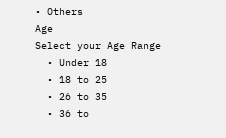• Others
Age
Select your Age Range
  • Under 18
  • 18 to 25
  • 26 to 35
  • 36 to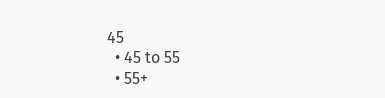45
  • 45 to 55
  • 55+